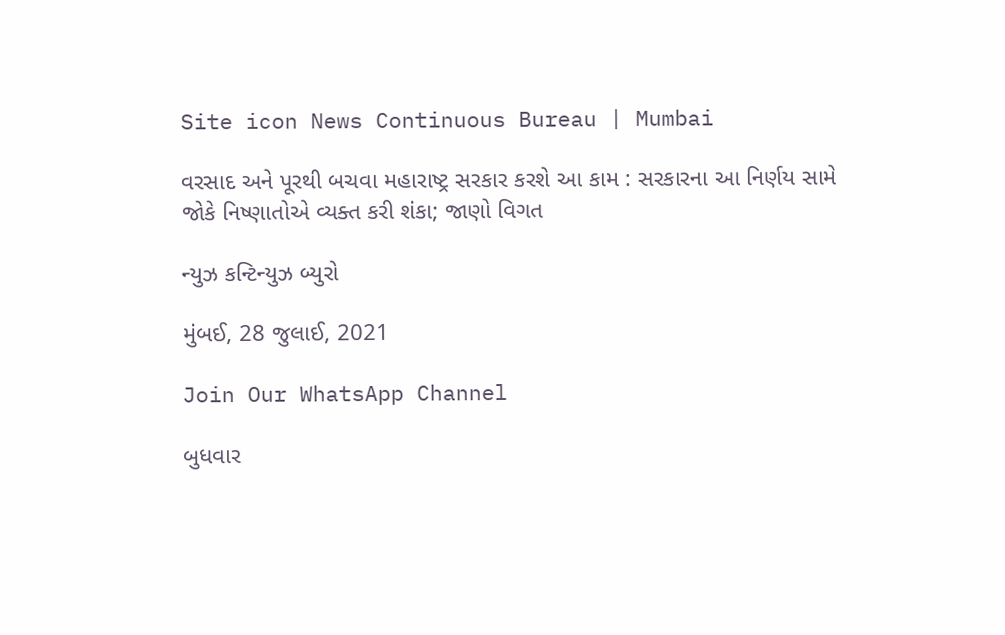Site icon News Continuous Bureau | Mumbai

વરસાદ અને પૂરથી બચવા મહારાષ્ટ્ર સરકાર કરશે આ કામ : સરકારના આ નિર્ણય સામે જોકે નિષ્ણાતોએ વ્યક્ત કરી શંકા; જાણો વિગત

ન્યુઝ કન્ટિન્યુઝ બ્યુરો

મુંબઈ, 28 જુલાઈ, 2021

Join Our WhatsApp Channel

બુધવાર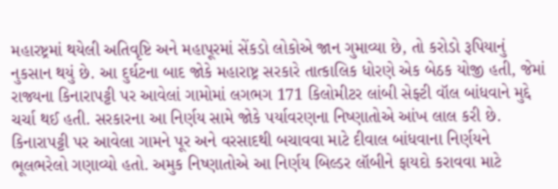મહારષ્ટ્રમાં થયેલી અતિવૃષ્ટિ અને મહાપૂરમાં સેંકડો લોકોએ જાન ગુમાવ્યા છે, તો કરોડો રૂપિયાનું નુકસાન થયું છે. આ દુર્ઘટના બાદ જોકે મહારાષ્ટ્ર સરકારે તાત્કાલિક ધોરણે એક બેઠક યોજી હતી, જેમાં રાજ્યના કિનારાપટ્ટી પર આવેલાં ગામોમાં લગભગ 171 કિલોમીટર લાંબી સેફ્ટી વૉલ બાંધવાને મુદ્દે ચર્ચા થઈ હતી. સરકારના આ નિર્ણય સામે જોકે પર્યાવરણના નિષ્ણાતોએ આંખ લાલ કરી છે. કિનારાપટ્ટી પર આવેલા ગામને પૂર અને વરસાદથી બચાવવા માટે દીવાલ બાંધવાના નિર્ણયને ભૂલભરેલો ગણાવ્યો હતો. અમુક નિષ્ણાતોએ આ નિર્ણય બિલ્ડર લૉબીને ફાયદો કરાવવા માટે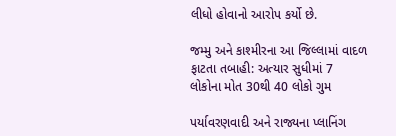લીધો હોવાનો આરોપ કર્યો છે.

જમ્મુ અને કાશ્મીરના આ જિલ્લામાં વાદળ ફાટતા તબાહી: અત્યાર સુધીમાં 7 લોકોના મોત 30થી 40 લોકો ગુમ

પર્યાવરણવાદી અને રાજ્યના પ્લાનિંગ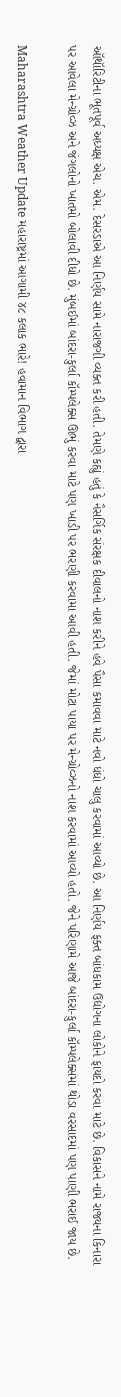ઑથૉરિટીના ભૂતપૂર્વ અધ્યક્ષ એચ. એમ. દેસરડાએ આ નિર્ણય સામે નારાજગી વ્યક્ત કરી હતી. તેમણે કહ્યું હતું કે નૈસર્ગિક સંરક્ષક દીવાલનો નાશ કરીને હવે પૈસા કમાવવા માટે નવો ધંધો ચાલુ કરવામાં આવ્યો છે. આ નિર્ણય ફક્ત બાંધકામ ઉદ્યોગના લોકોને ફાયદો કરવા માટે છે. વિકાસને નામે રાજ્યના કિનારા પર આવેલા મેન્ગ્રોવ્ઝ અને જંગલોનો ખાતમો બોલાવી દીધો છે. મુંબઈમાં બાંદરા-કુર્લા કૉમ્પલેક્સ ઊભું કરવા માટે પણ ખાડી પર ભરણી કરવામા આવી હતી. જેમાં મોટા પાયા પર મેન્ગ્રોવ્ઝનો નાશ કરવામાં આવ્યો હતો. જેને પરિણામે આજે બાંદરા-કુર્લા કૉમ્પલેક્સમાં થોડા વરસાદમાં પણ પાણી ભરાઈ જાય છે.

Maharashtra Weather Update મહારાષ્ટ્રમાં આગામી ૪૮ કલાક ભારે! હવામાન વિભાગ દ્વારા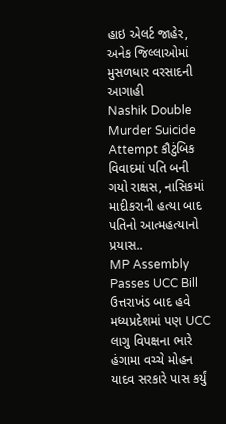હાઇ એલર્ટ જાહેર, અનેક જિલ્લાઓમાં મુસળધાર વરસાદની આગાહી
Nashik Double Murder Suicide Attempt કૌટુંબિક વિવાદમાં પતિ બની ગયો રાક્ષસ, નાસિકમાં માદીકરાની હત્યા બાદ પતિનો આત્મહત્યાનો પ્રયાસ..
MP Assembly Passes UCC Bill ઉત્તરાખંડ બાદ હવે મધ્યપ્રદેશમાં પણ UCC લાગુ વિપક્ષના ભારે હંગામા વચ્ચે મોહન યાદવ સરકારે પાસ કર્યું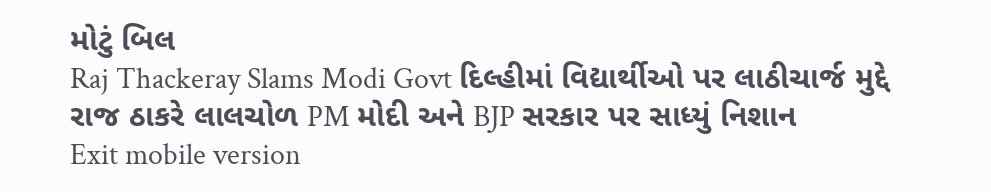મોટું બિલ
Raj Thackeray Slams Modi Govt દિલ્હીમાં વિદ્યાર્થીઓ પર લાઠીચાર્જ મુદ્દે રાજ ઠાકરે લાલચોળ PM મોદી અને BJP સરકાર પર સાધ્યું નિશાન
Exit mobile version